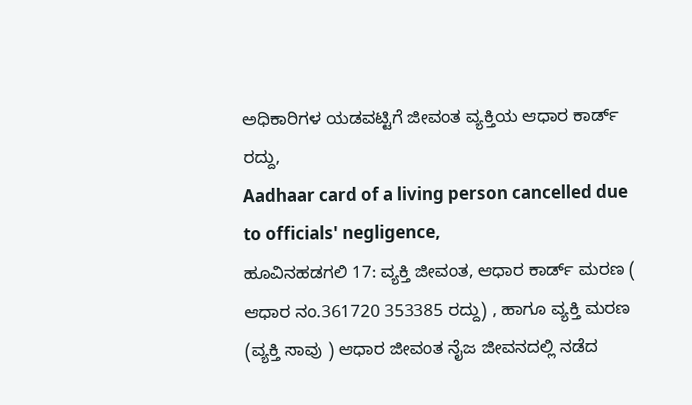ಅಧಿಕಾರಿಗಳ ಯಡವಟ್ಟಿಗೆ ಜೀವಂತ ವ್ಯಕ್ತಿಯ ಆಧಾರ ಕಾರ್ಡ್ ರದ್ದು,
Aadhaar card of a living person cancelled due to officials' negligence,
ಹೂವಿನಹಡಗಲಿ 17: ವ್ಯಕ್ತಿ ಜೀವಂತ, ಆಧಾರ ಕಾರ್ಡ್ ಮರಣ ( ಆಧಾರ ನಂ.361720 353385 ರದ್ದು) , ಹಾಗೂ ವ್ಯಕ್ತಿ ಮರಣ (ವ್ಯಕ್ತಿ ಸಾವು ) ಆಧಾರ ಜೀವಂತ ನೈಜ ಜೀವನದಲ್ಲಿ ನಡೆದ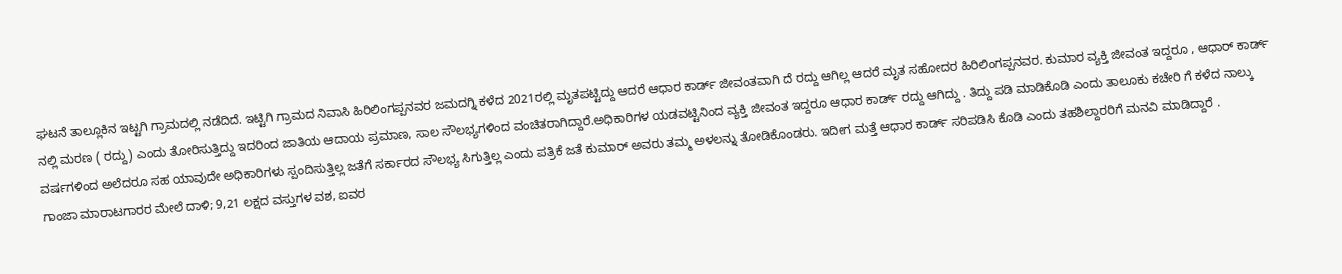ಘಟನೆ ತಾಲ್ಲೂಕಿನ ಇಟ್ಟಗಿ ಗ್ರಾಮದಲ್ಲಿ ನಡೆದಿದೆ. ಇಟ್ಟಿಗಿ ಗ್ರಾಮದ ನಿವಾಸಿ ಹಿರಿಲಿಂಗಪ್ಪನವರ ಜಮದಗ್ನಿ ಕಳೆದ 2021ರಲ್ಲಿ ಮೃತಪಟ್ಟಿದ್ದು ಆದರೆ ಆಧಾರ ಕಾರ್ಡ್ ಜೀವಂತವಾಗಿ ದೆ ರದ್ದು ಆಗಿಲ್ಲ ಆದರೆ ಮೃತ ಸಹೋದರ ಹಿರಿಲಿಂಗಪ್ಪನವರ. ಕುಮಾರ ವ್ಯಕ್ತಿ ಜೀವಂತ ಇದ್ದರೂ , ಆಧಾರ್ ಕಾರ್ಡ್ ನಲ್ಲಿ ಮರಣ ( ರದ್ದು) ಎಂದು ತೋರಿಸುತ್ತಿದ್ದು ಇದರಿಂದ ಜಾತಿಯ ಆದಾಯ ಪ್ರಮಾಣ, ಸಾಲ ಸೌಲಭ್ಯಗಳಿಂದ ವಂಚಿತರಾಗಿದ್ದಾರೆ.ಅಧಿಕಾರಿಗಳ ಯಡವಟ್ಟಿನಿಂದ ವ್ಯಕ್ತಿ ಜೀವಂತ ಇದ್ದರೂ ಆಧಾರ ಕಾರ್ಡ್ ರದ್ದು ಆಗಿದ್ದು . ತಿದ್ದು ಪಡಿ ಮಾಡಿಕೊಡಿ ಎಂದು ತಾಲೂಕು ಕಚೇರಿ ಗೆ ಕಳೆದ ನಾಲ್ಕು ವರ್ಷಗಳಿಂದ ಅಲೆದರೂ ಸಹ ಯಾವುದೇ ಅಧಿಕಾರಿಗಳು ಸ್ಪಂದಿಸುತ್ತಿಲ್ಲ ಜತೆಗೆ ಸರ್ಕಾರದ ಸೌಲಭ್ಯ ಸಿಗುತ್ತಿಲ್ಲ ಎಂದು ಪತ್ರಿಕೆ ಜತೆ ಕುಮಾರ್ ಅವರು ತಮ್ಮ ಅಳಲನ್ನು ತೋಡಿಕೊಂಡರು. ಇದೀಗ ಮತ್ತೆ ಆಧಾರ ಕಾರ್ಡ್ ಸರಿಪಡಿಸಿ ಕೊಡಿ ಎಂದು ತಹಶಿಲ್ದಾರರಿಗೆ ಮನವಿ ಮಾಡಿದ್ದಾರೆ .
ಗಾಂಜಾ ಮಾರಾಟಗಾರರ ಮೇಲೆ ದಾಳಿ; 9,21 ಲಕ್ಷದ ವಸ್ತುಗಳ ವಶ, ಐವರ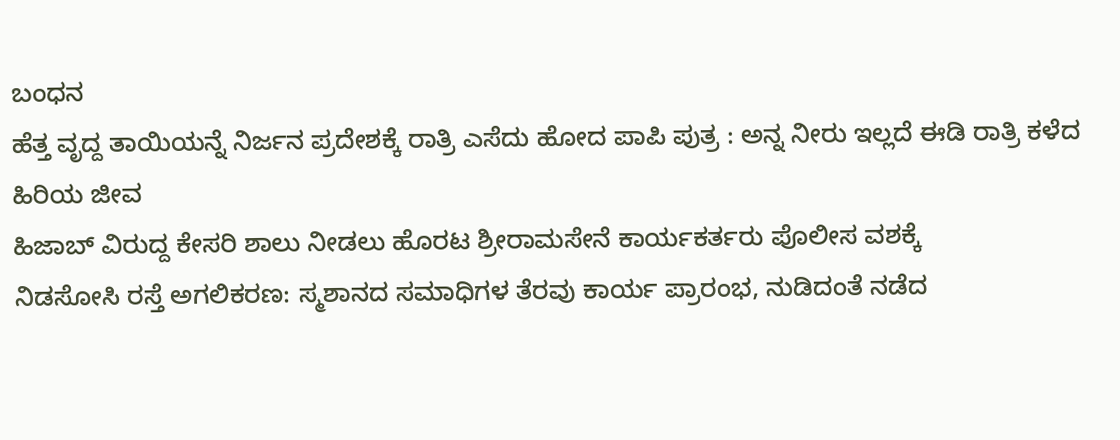ಬಂಧನ
ಹೆತ್ತ ವೃದ್ದ ತಾಯಿಯನ್ನೆ ನಿರ್ಜನ ಪ್ರದೇಶಕ್ಕೆ ರಾತ್ರಿ ಎಸೆದು ಹೋದ ಪಾಪಿ ಪುತ್ರ : ಅನ್ನ ನೀರು ಇಲ್ಲದೆ ಈಡಿ ರಾತ್ರಿ ಕಳೆದ ಹಿರಿಯ ಜೀವ
ಹಿಜಾಬ್ ವಿರುದ್ದ ಕೇಸರಿ ಶಾಲು ನೀಡಲು ಹೊರಟ ಶ್ರೀರಾಮಸೇನೆ ಕಾರ್ಯಕರ್ತರು ಪೊಲೀಸ ವಶಕ್ಕೆ
ನಿಡಸೋಸಿ ರಸ್ತೆ ಅಗಲಿಕರಣ: ಸ್ಮಶಾನದ ಸಮಾಧಿಗಳ ತೆರವು ಕಾರ್ಯ ಪ್ರಾರಂಭ, ನುಡಿದಂತೆ ನಡೆದ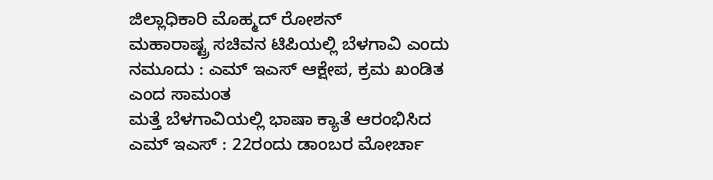ಜಿಲ್ಲಾಧಿಕಾರಿ ಮೊಹ್ಮದ್ ರೋಶನ್
ಮಹಾರಾಷ್ಟ್ರ ಸಚಿವನ ಟಿಪಿಯಲ್ಲಿ ಬೆಳಗಾವಿ ಎಂದು ನಮೂದು : ಎಮ್ ಇಎಸ್ ಆಕ್ಷೇಪ, ಕ್ರಮ ಖಂಡಿತ ಎಂದ ಸಾಮಂತ
ಮತ್ತೆ ಬೆಳಗಾವಿಯಲ್ಲಿ ಭಾಷಾ ಕ್ಯಾತೆ ಆರಂಭಿಸಿದ ಎಮ್ ಇಎಸ್ : 22ರಂದು ಡಾಂಬರ ಮೋರ್ಚಾ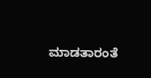ಮಾಡತಾರಂತೆ